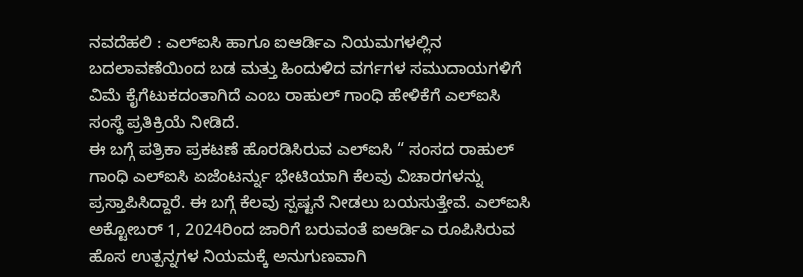ನವದೆಹಲಿ : ಎಲ್ಐಸಿ ಹಾಗೂ ಐಆರ್ಡಿಎ ನಿಯಮಗಳಲ್ಲಿನ ಬದಲಾವಣೆಯಿಂದ ಬಡ ಮತ್ತು ಹಿಂದುಳಿದ ವರ್ಗಗಳ ಸಮುದಾಯಗಳಿಗೆ ವಿಮೆ ಕೈಗೆಟುಕದಂತಾಗಿದೆ ಎಂಬ ರಾಹುಲ್ ಗಾಂಧಿ ಹೇಳಿಕೆಗೆ ಎಲ್ಐಸಿ ಸಂಸ್ಥೆ ಪ್ರತಿಕ್ರಿಯೆ ನೀಡಿದೆ.
ಈ ಬಗ್ಗೆ ಪತ್ರಿಕಾ ಪ್ರಕಟಣೆ ಹೊರಡಿಸಿರುವ ಎಲ್ಐಸಿ “ ಸಂಸದ ರಾಹುಲ್ ಗಾಂಧಿ ಎಲ್ಐಸಿ ಏಜೆಂಟರ್ನ್ನು ಭೇಟಿಯಾಗಿ ಕೆಲವು ವಿಚಾರಗಳನ್ನು ಪ್ರಸ್ತಾಪಿಸಿದ್ದಾರೆ. ಈ ಬಗ್ಗೆ ಕೆಲವು ಸ್ಪಷ್ಟನೆ ನೀಡಲು ಬಯಸುತ್ತೇವೆ. ಎಲ್ಐಸಿ ಅಕ್ಟೋಬರ್ 1, 2024ರಿಂದ ಜಾರಿಗೆ ಬರುವಂತೆ ಐಆರ್ಡಿಎ ರೂಪಿಸಿರುವ ಹೊಸ ಉತ್ಪನ್ನಗಳ ನಿಯಮಕ್ಕೆ ಅನುಗುಣವಾಗಿ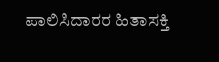ಪಾಲಿಸಿದಾರರ ಹಿತಾಸಕ್ತಿ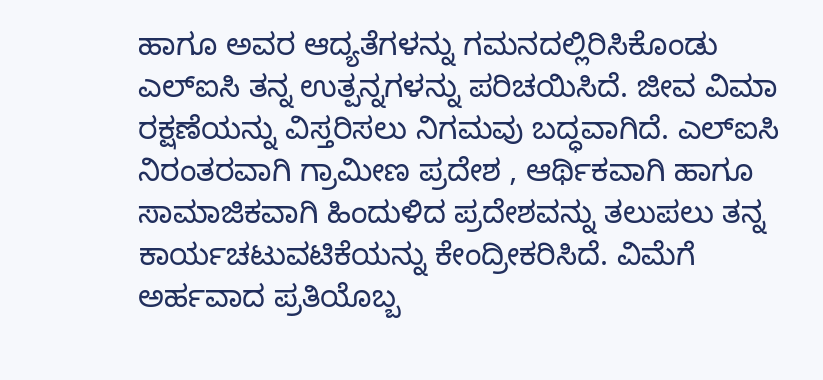ಹಾಗೂ ಅವರ ಆದ್ಯತೆಗಳನ್ನು ಗಮನದಲ್ಲಿರಿಸಿಕೊಂಡು ಎಲ್ಐಸಿ ತನ್ನ ಉತ್ಪನ್ನಗಳನ್ನು ಪರಿಚಯಿಸಿದೆ. ಜೀವ ವಿಮಾ ರಕ್ಷಣೆಯನ್ನು ವಿಸ್ತರಿಸಲು ನಿಗಮವು ಬದ್ಧವಾಗಿದೆ. ಎಲ್ಐಸಿ ನಿರಂತರವಾಗಿ ಗ್ರಾಮೀಣ ಪ್ರದೇಶ , ಆರ್ಥಿಕವಾಗಿ ಹಾಗೂ ಸಾಮಾಜಿಕವಾಗಿ ಹಿಂದುಳಿದ ಪ್ರದೇಶವನ್ನು ತಲುಪಲು ತನ್ನ ಕಾರ್ಯಚಟುವಟಿಕೆಯನ್ನು ಕೇಂದ್ರೀಕರಿಸಿದೆ. ವಿಮೆಗೆ ಅರ್ಹವಾದ ಪ್ರತಿಯೊಬ್ಬ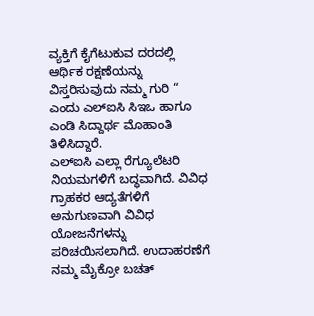ವ್ಯಕ್ತಿಗೆ ಕೈಗೆಟುಕುವ ದರದಲ್ಲಿ ಆರ್ಥಿಕ ರಕ್ಷಣೆಯನ್ನು ವಿಸ್ತರಿಸುವುದು ನಮ್ಮ ಗುರಿ “ ಎಂದು ಎಲ್ಐಸಿ ಸಿಇಒ ಹಾಗೂ ಎಂಡಿ ಸಿದ್ದಾರ್ಥ ಮೊಹಾಂತಿ ತಿಳಿಸಿದ್ದಾರೆ.
ಎಲ್ಐಸಿ ಎಲ್ಲಾ ರೆಗ್ಯೂಲೆಟರಿ ನಿಯಮಗಳಿಗೆ ಬದ್ಧವಾಗಿದೆ. ವಿವಿಧ ಗ್ರಾಹಕರ ಆದ್ಯತೆಗಳಿಗೆ ಅನುಗುಣವಾಗಿ ವಿವಿಧ ಯೋಜನೆಗಳನ್ನು ಪರಿಚಯಿಸಲಾಗಿದೆ. ಉದಾಹರಣೆಗೆ ನಮ್ಮ ಮೈಕ್ರೋ ಬಚತ್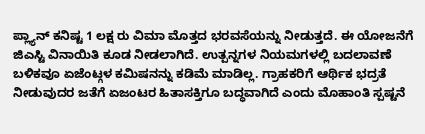ಪ್ಲ್ಯಾನ್ ಕನಿಷ್ಟ 1 ಲಕ್ಷ ರು ವಿಮಾ ಮೊತ್ತದ ಭರವಸೆಯನ್ನು ನೀಡುತ್ತದೆ. ಈ ಯೋಜನೆಗೆ ಜಿಎಸ್ಟಿ ವಿನಾಯಿತಿ ಕೂಡ ನೀಡಲಾಗಿದೆ. ಉತ್ಪನ್ನಗಳ ನಿಯಮಗಳಲ್ಲಿ ಬದಲಾವಣೆ ಬಳಿಕವೂ ಏಜೆಂಟ್ಗಳ ಕಮಿಷನನ್ನು ಕಡಿಮೆ ಮಾಡಿಲ್ಲ. ಗ್ರಾಹಕರಿಗೆ ಆರ್ಥಿಕ ಭದ್ರತೆ ನೀಡುವುದರ ಜತೆಗೆ ಏಜಂಟರ ಹಿತಾಸಕ್ತಿಗೂ ಬದ್ಧವಾಗಿದೆ ಎಂದು ಮೊಹಾಂತಿ ಸ್ಪಷ್ಟನೆ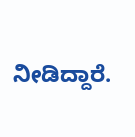ನೀಡಿದ್ದಾರೆ.